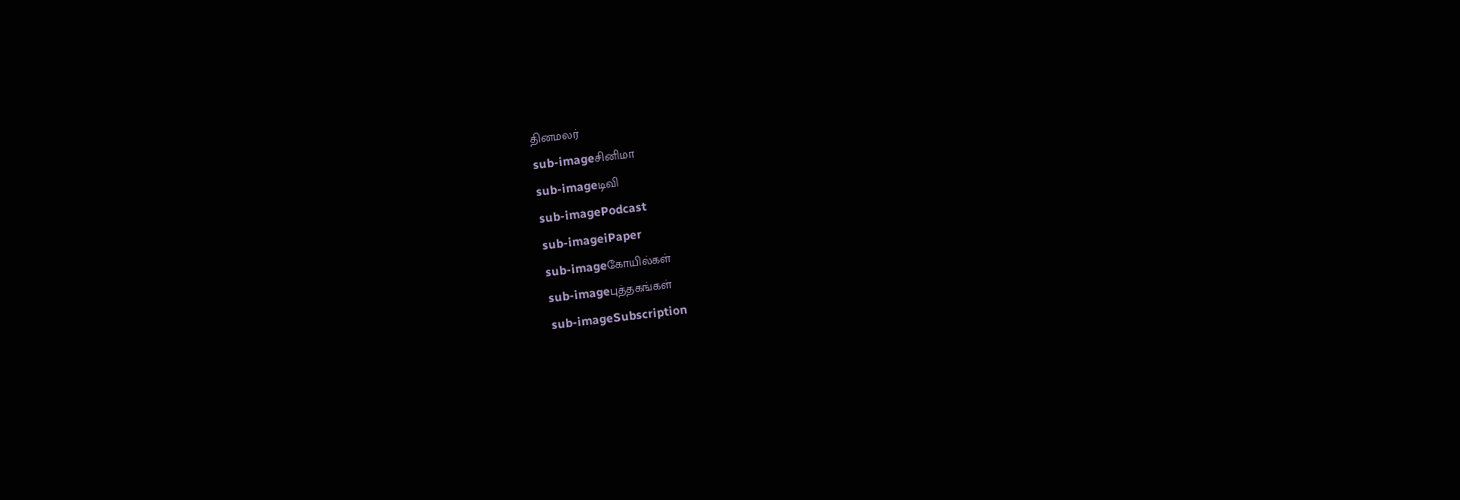தினமலர்
sub-imageசினிமா
sub-imageடிவி
sub-imagePodcast
sub-imageiPaper
sub-imageகோயில்கள்
sub-imageபுத்தகங்கள்
sub-imageSubscription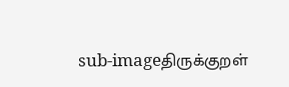sub-imageதிருக்குறள்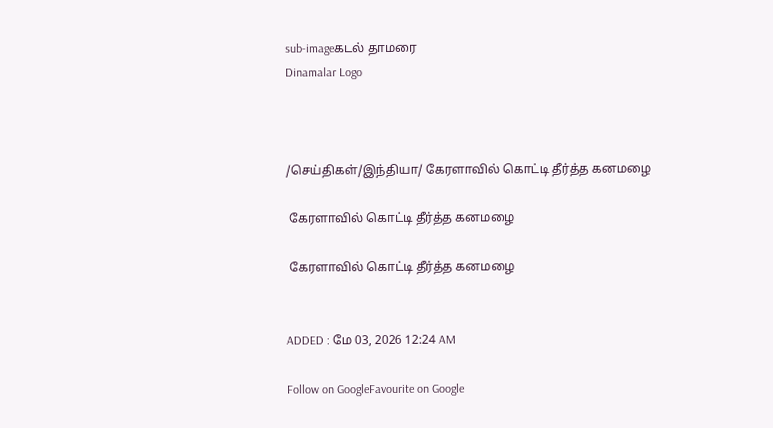sub-imageகடல் தாமரை
Dinamalar Logo



/செய்திகள்/இந்தியா/ கேரளாவில் கொட்டி தீர்த்த கனமழை

 கேரளாவில் கொட்டி தீர்த்த கனமழை

 கேரளாவில் கொட்டி தீர்த்த கனமழை


ADDED : மே 03, 2026 12:24 AM

Follow on GoogleFavourite on Google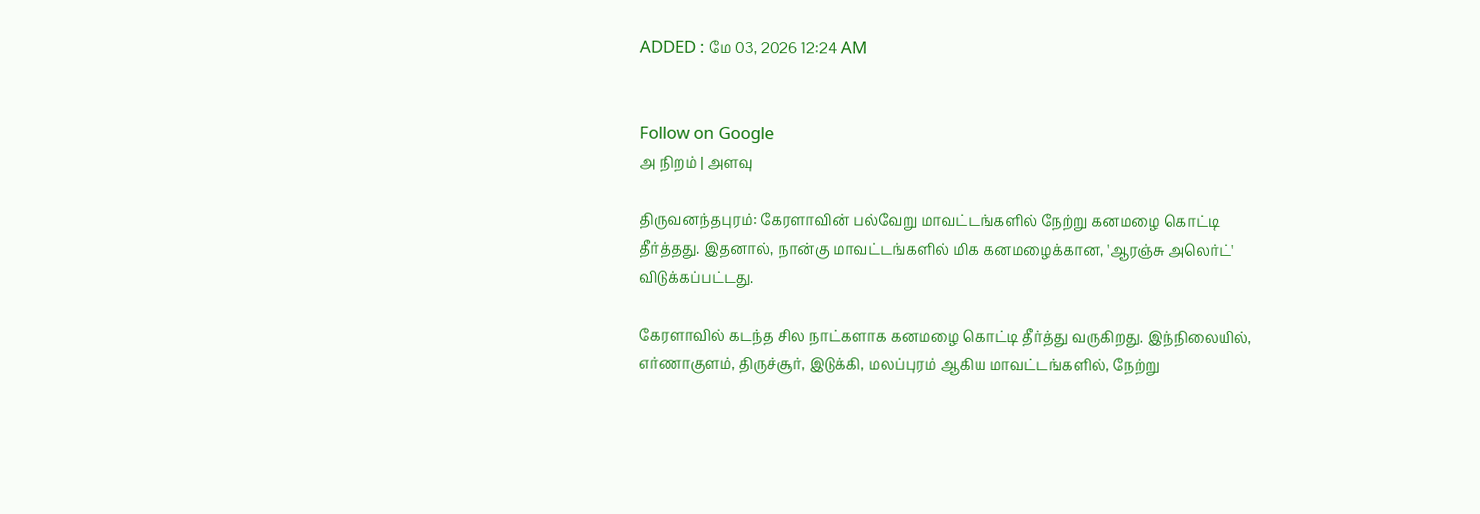ADDED : மே 03, 2026 12:24 AM


Follow on Google
அ நிறம் | அளவு

திருவனந்தபுரம்: கேரளாவின் பல்வேறு மாவட்டங்களில் நேற்று கனமழை கொட்டி தீர்த்தது. இதனால், நான்கு மாவட்டங்களில் மிக கனமழைக்கான, 'ஆரஞ்சு அலெர்ட்' விடுக்கப்பட்டது.

கேரளாவில் கடந்த சில நாட்களாக கனமழை கொட்டி தீர்த்து வருகிறது. இந்நிலையில், எர்ணாகுளம், திருச்சூர், இடுக்கி, மலப்புரம் ஆகிய மாவட்டங்களில், நேற்று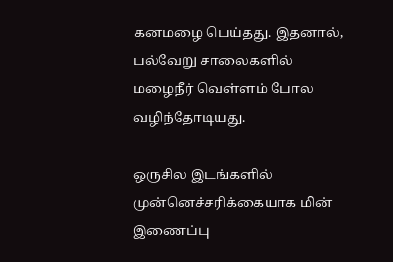கனமழை பெய்தது. இதனால், பல்வேறு சாலைகளில் மழைநீர் வெள்ளம் போல வழிந்தோடியது.

ஒருசில இடங்களில் முன்னெச்சரிக்கையாக மின் இணைப்பு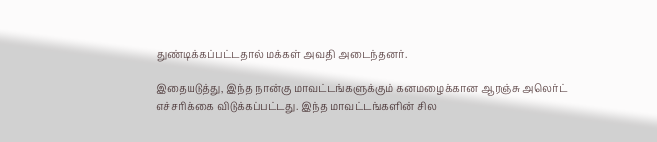துண்டிக்கப்பட்டதால் மக்கள் அவதி அடைந்தனர்.

இதையடுத்து, இந்த நான்கு மாவட்டங்களுக்கும் கனமழைக்கான ஆரஞ்சு அலெர்ட் எச்சரிக்கை விடுக்கப்பட்டது. இந்த மாவட்டங்களின் சில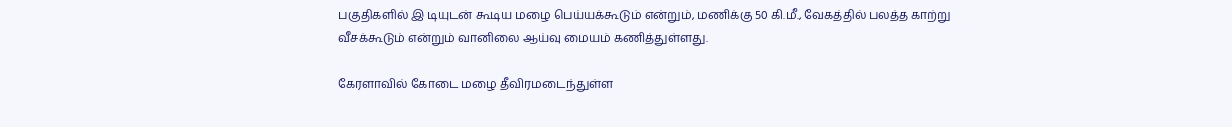பகுதிகளில் இ டியுடன் கூடிய மழை பெய்யக்கூடும் என்றும், மணிக்கு 50 கி.மீ., வேகத்தில் பலத்த காற்று வீசக்கூடும் என்றும் வானிலை ஆய்வு மையம் கணித்துள்ளது.

கேரளாவில் கோடை மழை தீவிரமடைந்துள்ள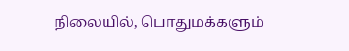நிலையில், பொதுமக்களும்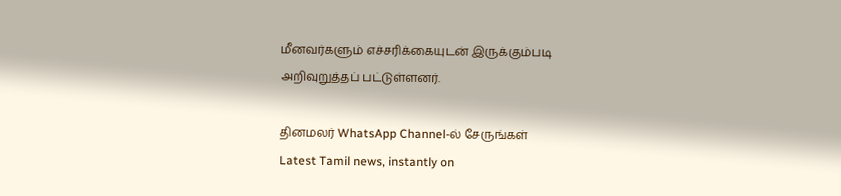மீனவர்களும் எச்சரிக்கையுடன் இருக்கும்படி அறிவுறுத்தப் பட்டுள்ளனர்.

தினமலர் WhatsApp Channel-ல் சேருங்கள்
Latest Tamil news, instantly on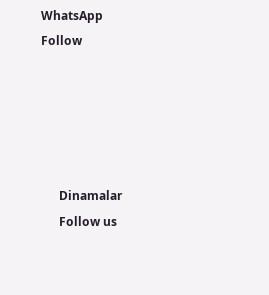WhatsApp
Follow





      Dinamalar
      Follow us